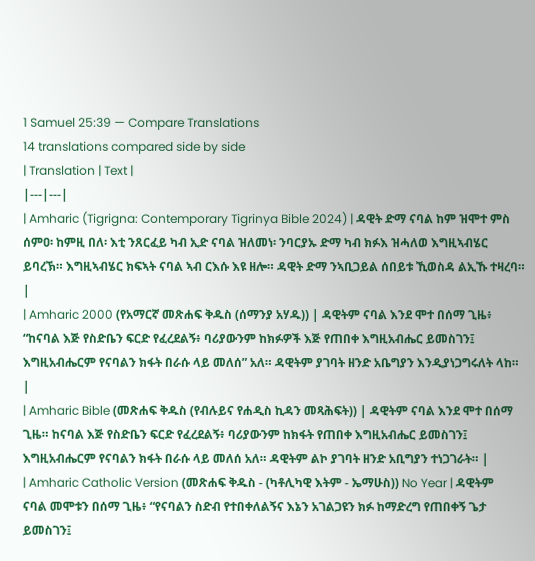1 Samuel 25:39 — Compare Translations
14 translations compared side by side
| Translation | Text |
|---|---|
| Amharic (Tigrigna: Contemporary Tigrinya Bible 2024) | ዳዊት ድማ ናባል ከም ዝሞተ ምስ ሰምዐ፡ ከምዚ በለ፡ እቲ ንጸርፈይ ካብ ኢድ ናባል ዝለመነ፡ ንባርያኡ ድማ ካብ ክፉእ ዝሓለወ እግዚኣብሄር ይባረኽ። እግዚኣብሄር ክፍኣት ናባል ኣብ ርእሱ እዩ ዘሎ። ዳዊት ድማ ንኣቢጋይል ሰበይቱ ኺወስዳ ልኢኹ ተዛረባ። |
| Amharic 2000 (የአማርኛ መጽሐፍ ቅዱስ (ሰማንያ አሃዱ)) | ዳዊትም ናባል እንደ ሞተ በሰማ ጊዜ፥ “ከናባል እጅ የስድቤን ፍርድ የፈረደልኝ፥ ባሪያውንም ከክፉዎች እጅ የጠበቀ እግዚአብሔር ይመስገን፤ እግዚአብሔርም የናባልን ክፋት በራሱ ላይ መለሰ” አለ። ዳዊትም ያገባት ዘንድ አቤግያን እንዲያነጋግሩለት ላከ። |
| Amharic Bible (መጽሐፍ ቅዱስ (የብሉይና የሐዲስ ኪዳን መጻሕፍት)) | ዳዊትም ናባል እንደ ሞተ በሰማ ጊዜ። ከናባል እጅ የስድቤን ፍርድ የፈረደልኝ፥ ባሪያውንም ከክፋት የጠበቀ እግዚአብሔር ይመስገን፤ እግዚአብሔርም የናባልን ክፋት በራሱ ላይ መለሰ አለ። ዳዊትም ልኮ ያገባት ዘንድ አቢግያን ተነጋገራት። |
| Amharic Catholic Version (መጽሐፍ ቅዱስ - (ካቶሊካዊ እትም - ኤማሁስ)) No Year | ዳዊትም ናባል መሞቱን በሰማ ጊዜ፥ “የናባልን ስድብ የተበቀለልኝና እኔን አገልጋዩን ክፉ ከማድረግ የጠበቀኝ ጌታ ይመስገን፤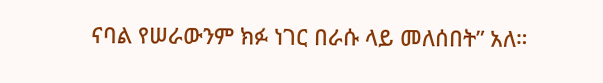ናባል የሠራውንም ክፉ ነገር በራሱ ላይ መለሰበት” አለ።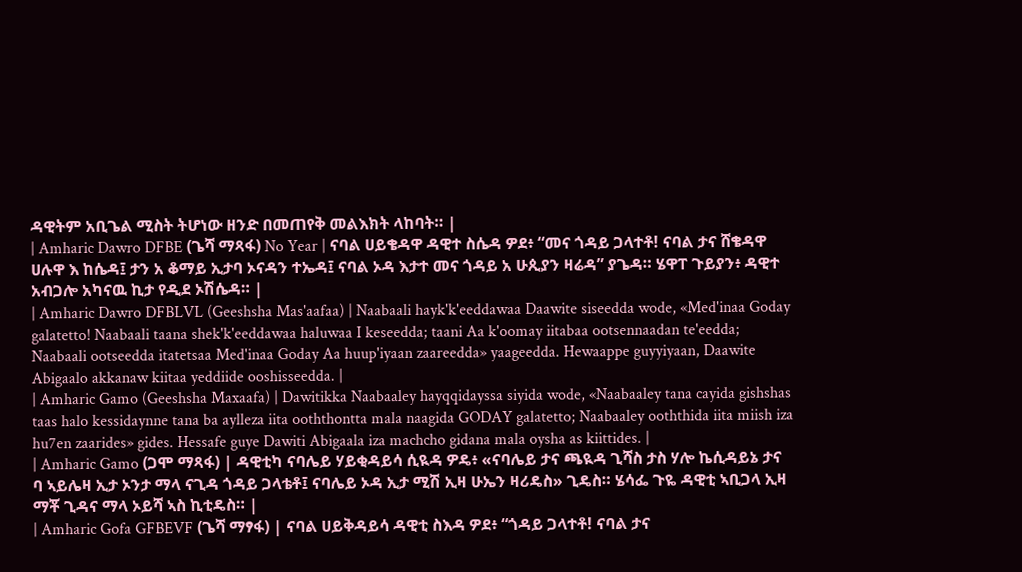ዳዊትም አቢጌል ሚስት ትሆነው ዘንድ በመጠየቅ መልእክት ላከባት። |
| Amharic Dawro DFBE (ጌሻ ማጻፋ) No Year | ናባል ሀይቄዳዋ ዳዊተ ስሴዳ ዎደ፥ “መና ጎዳይ ጋላተቶ! ናባል ታና ሸቄዳዋ ሀሉዋ እ ከሴዳ፤ ታን አ ቆማይ ኢታባ ኦናዳን ተኤዳ፤ ናባል ኦዳ እታተ መና ጎዳይ አ ሁጲያን ዛሬዳ” ያጌዳ። ሄዋፐ ጉይያን፥ ዳዊተ አብጋሎ አካናዉ ኪታ የዲደ ኦሽሴዳ። |
| Amharic Dawro DFBLVL (Geeshsha Mas'aafaa) | Naabaali hayk'k'eeddawaa Daawite siseedda wode, «Med'inaa Goday galatetto! Naabaali taana shek'k'eeddawaa haluwaa I keseedda; taani Aa k'oomay iitabaa ootsennaadan te'eedda; Naabaali ootseedda itatetsaa Med'inaa Goday Aa huup'iyaan zaareedda» yaageedda. Hewaappe guyyiyaan, Daawite Abigaalo akkanaw kiitaa yeddiide ooshisseedda. |
| Amharic Gamo (Geeshsha Maxaafa) | Dawitikka Naabaaley hayqqidayssa siyida wode, «Naabaaley tana cayida gishshas taas halo kessidaynne tana ba aylleza iita ooththontta mala naagida GODAY galatetto; Naabaaley ooththida iita miish iza hu7en zaarides» gides. Hessafe guye Dawiti Abigaala iza machcho gidana mala oysha as kiittides. |
| Amharic Gamo (ጋሞ ማጻፋ) | ዳዊቲካ ናባሌይ ሃይቂዳይሳ ሲዪዳ ዎዴ፥ «ናባሌይ ታና ጫዪዳ ጊሻስ ታስ ሃሎ ኬሲዳይኔ ታና ባ ኣይሌዛ ኢታ ኦንታ ማላ ናጊዳ ጎዳይ ጋላቴቶ፤ ናባሌይ ኦዳ ኢታ ሚሽ ኢዛ ሁኤን ዛሪዴስ» ጊዴስ። ሄሳፌ ጉዬ ዳዊቲ ኣቢጋላ ኢዛ ማቾ ጊዳና ማላ ኦይሻ ኣስ ኪቲዴስ። |
| Amharic Gofa GFBEVF (ጌሻ ማፃፋ) | ናባል ሀይቅዳይሳ ዳዊቲ ስእዳ ዎደ፥ “ጎዳይ ጋላተቶ! ናባል ታና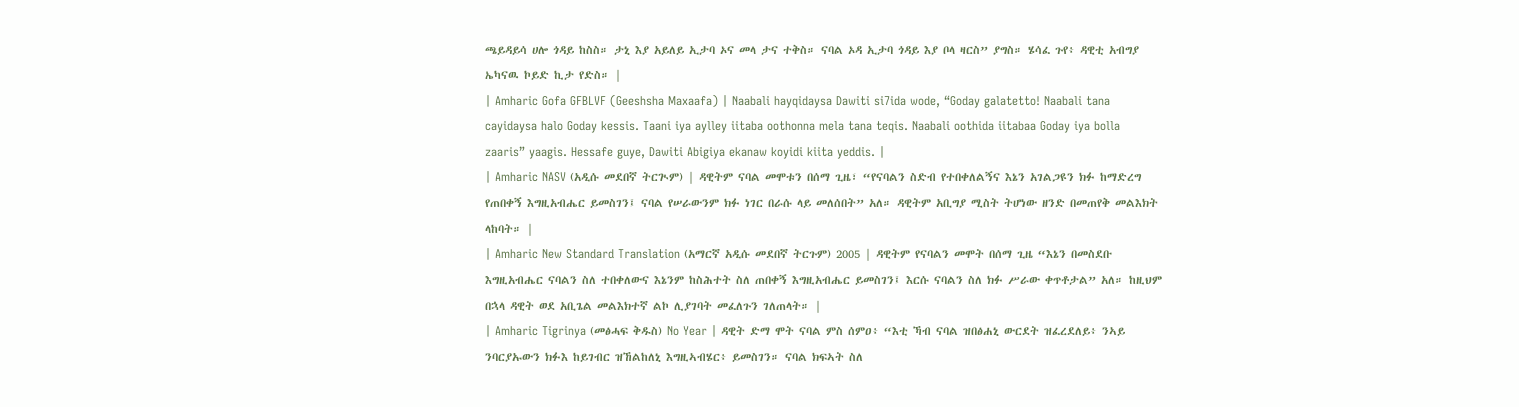ጫይዳይሳ ሀሎ ጎዳይ ከስስ። ታኒ እያ አይለይ ኢታባ ኦና መላ ታና ተቅስ። ናባል ኦዳ ኢታባ ጎዳይ እያ ቦላ ዛርስ” ያግስ። ሄሳፈ ጉየ፥ ዳዊቲ አብግያ ኤካናዉ ኮይድ ኪታ የድስ። |
| Amharic Gofa GFBLVF (Geeshsha Maxaafa) | Naabali hayqidaysa Dawiti si7ida wode, “Goday galatetto! Naabali tana cayidaysa halo Goday kessis. Taani iya aylley iitaba oothonna mela tana teqis. Naabali oothida iitabaa Goday iya bolla zaaris” yaagis. Hessafe guye, Dawiti Abigiya ekanaw koyidi kiita yeddis. |
| Amharic NASV (አዲሱ መደበኛ ትርጒም) | ዳዊትም ናባል መሞቱን በሰማ ጊዜ፣ “የናባልን ስድብ የተበቀለልኝና እኔን አገልጋዩን ክፉ ከማድረግ የጠበቀኝ እግዚአብሔር ይመስገን፤ ናባል የሠራውንም ክፉ ነገር በራሱ ላይ መለሰበት” አለ። ዳዊትም አቢግያ ሚስት ትሆነው ዘንድ በመጠየቅ መልእክት ላከባት። |
| Amharic New Standard Translation (አማርኛ አዲሱ መደበኛ ትርጉም) 2005 | ዳዊትም የናባልን መሞት በሰማ ጊዜ “እኔን በመስደቡ እግዚአብሔር ናባልን ስለ ተበቀለውና እኔንም ከስሕተት ስለ ጠበቀኝ እግዚአብሔር ይመስገን፤ እርሱ ናባልን ስለ ክፉ ሥራው ቀጥቶታል” አለ። ከዚህም በኋላ ዳዊት ወደ አቢጌል መልእክተኛ ልኮ ሊያገባት መፈለጉን ገለጠላት። |
| Amharic Tigrinya (መፅሓፍ ቅዱስ) No Year | ዳዊት ድማ ሞት ናባል ምስ ሰምዐ፥ “እቲ ኻብ ናባል ዝበፅሐኒ ውርደት ዝፈረደለይ፥ ንኣይ ንባርያኡውን ክፉእ ከይገብር ዝኸልከለኒ እግዚኣብሄር፥ ይመስገን። ናባል ክፍኣት ስለ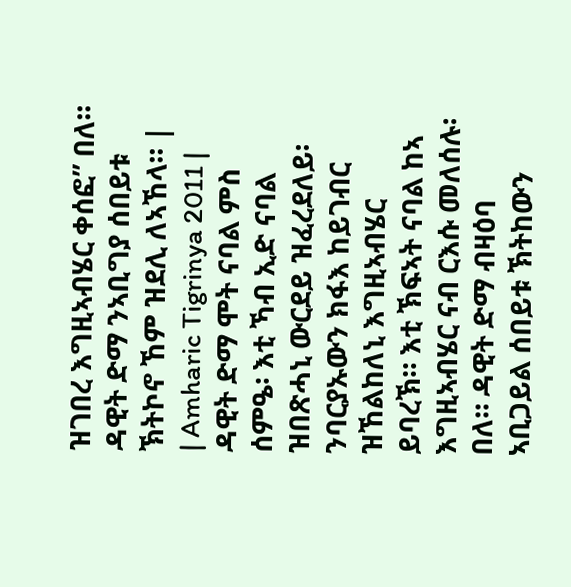ዝገበረ እግዚኣብሄር ቀሰፎ” በለ። ዳዊት ድማ ንኣቢግያ ሰበይቱ ኽትኮኖ ኸም ዝደሊ ለኣኸላ። |
| Amharic Tigrinya 2011 | ዳዊት ድማ ሞት ናባል ምስ ሰምዔ፡ እቲ ኻብ ኢድ ናባል ዝበጽሓኒ ውርደይ ዝፈረደለይ፡ ንባርያኡውን ክፋእ ከይገብር ዝኸልከለኒ እግዚኣብሄር ይባረኽ። እቲ ኽፍኣት ናባል ከኣ እግዚኣብሄር ናብ ርእሱ መለሰሉ፡ በለ። ዳዊት ድማ ብዛዕባ ኣቢጋይል ሰበይቱ ኽትከውን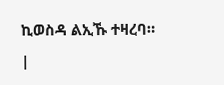ኪወስዳ ልኢኹ ተዛረባ። |